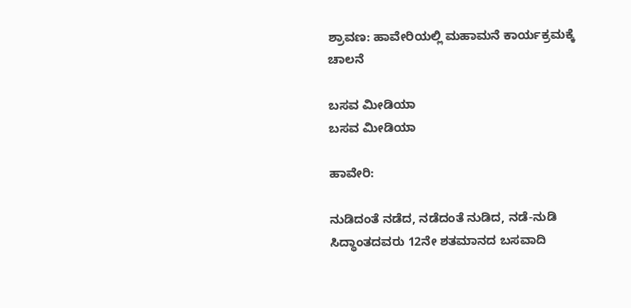ಶ್ರಾವಣ: ಹಾವೇರಿಯಲ್ಲಿ ಮಹಾಮನೆ ಕಾರ್ಯಕ್ರಮಕ್ಕೆ ಚಾಲನೆ

ಬಸವ ಮೀಡಿಯಾ
ಬಸವ ಮೀಡಿಯಾ

ಹಾವೇರಿ:

ನುಡಿದಂತೆ ನಡೆದ, ನಡೆದಂತೆ ನುಡಿದ, ನಡೆ-ನುಡಿ ಸಿದ್ಧಾಂತದವರು 12ನೇ ಶತಮಾನದ ಬಸವಾದಿ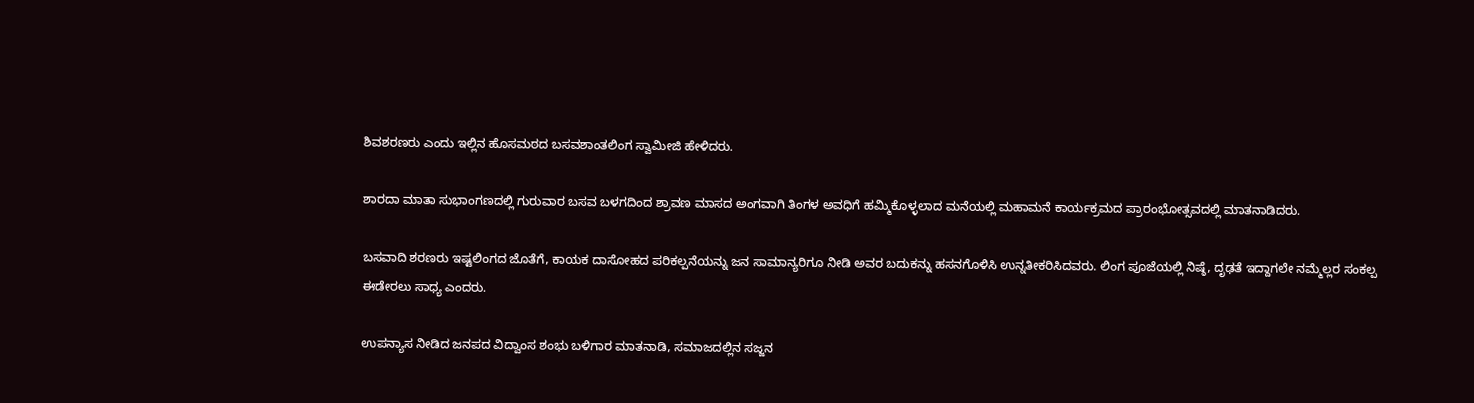ಶಿವಶರಣರು ಎಂದು ಇಲ್ಲಿನ ಹೊಸಮಠದ ಬಸವಶಾಂತಲಿಂಗ ಸ್ವಾಮೀಜಿ ಹೇಳಿದರು.

ಶಾರದಾ ಮಾತಾ ಸುಭಾಂಗಣದಲ್ಲಿ ಗುರುವಾರ ಬಸವ ಬಳಗದಿಂದ ಶ್ರಾವಣ ಮಾಸದ ಅಂಗವಾಗಿ ತಿಂಗಳ ಅವಧಿಗೆ ಹಮ್ಮಿಕೊಳ್ಳಲಾದ ಮನೆಯಲ್ಲಿ ಮಹಾಮನೆ ಕಾರ್ಯಕ್ರಮದ ಪ್ರಾರಂಭೋತ್ಸವದಲ್ಲಿ ಮಾತನಾಡಿದರು.

ಬಸವಾದಿ ಶರಣರು ಇಷ್ಟಲಿಂಗದ ಜೊತೆಗೆ, ಕಾಯಕ ದಾಸೋಹದ ಪರಿಕಲ್ಪನೆಯನ್ನು ಜನ ಸಾಮಾನ್ಯರಿಗೂ ನೀಡಿ ಅವರ ಬದುಕನ್ನು ಹಸನಗೊಳಿಸಿ ಉನ್ನತೀಕರಿಸಿದವರು. ಲಿಂಗ ಪೂಜೆಯಲ್ಲಿ ನಿಷ್ಠೆ, ದೃಢತೆ ಇದ್ದಾಗಲೇ ನಮ್ಮೆಲ್ಲರ ಸಂಕಲ್ಪ ಈಡೇರಲು ಸಾಧ್ಯ ಎಂದರು.

ಉಪನ್ಯಾಸ ನೀಡಿದ ಜನಪದ ವಿದ್ವಾಂಸ ಶಂಭು ಬಳಿಗಾರ ಮಾತನಾಡಿ, ಸಮಾಜದಲ್ಲಿನ ಸಜ್ಜನ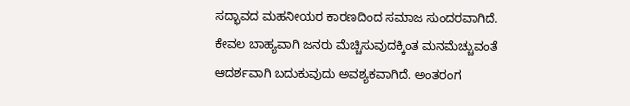ಸದ್ಭಾವದ ಮಹನೀಯರ ಕಾರಣದಿಂದ ಸಮಾಜ ಸುಂದರವಾಗಿದೆ. ಕೇವಲ ಬಾಹ್ಯವಾಗಿ ಜನರು ಮೆಚ್ಚಿಸುವುದಕ್ಕಿಂತ ಮನಮೆಚ್ಚುವಂತೆ ಆದರ್ಶವಾಗಿ ಬದುಕುವುದು ಅವಶ್ಯಕವಾಗಿದೆ. ಅಂತರಂಗ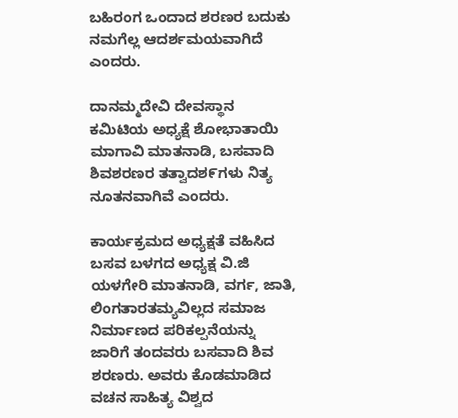ಬಹಿರಂಗ ಒಂದಾದ ಶರಣರ ಬದುಕು ನಮಗೆಲ್ಲ ಆದರ್ಶಮಯವಾಗಿದೆ ಎಂದರು.

ದಾನಮ್ಮದೇವಿ ದೇವಸ್ಥಾನ ಕಮಿಟಿಯ ಅಧ್ಯಕ್ಷೆ ಶೋಭಾತಾಯಿ ಮಾಗಾವಿ ಮಾತನಾಡಿ, ಬಸವಾದಿ ಶಿವಶರಣರ ತತ್ವಾದಶ೯ಗಳು ನಿತ್ಯ ನೂತನವಾಗಿವೆ ಎಂದರು.

ಕಾರ್ಯಕ್ರಮದ ಅಧ್ಯಕ್ಷತೆ ವಹಿಸಿದ ಬಸವ ಬಳಗದ ಅಧ್ಯಕ್ಷ ವಿ.ಜಿ ಯಳಗೇರಿ ಮಾತನಾಡಿ, ವರ್ಗ, ಜಾತಿ, ಲಿಂಗತಾರತಮ್ಯವಿಲ್ಲದ ಸಮಾಜ ನಿರ್ಮಾಣದ ಪರಿಕಲ್ಪನೆಯನ್ನು ಜಾರಿಗೆ ತಂದವರು ಬಸವಾದಿ ಶಿವ ಶರಣರು. ಅವರು ಕೊಡಮಾಡಿದ ವಚನ ಸಾಹಿತ್ಯ ವಿಶ್ವದ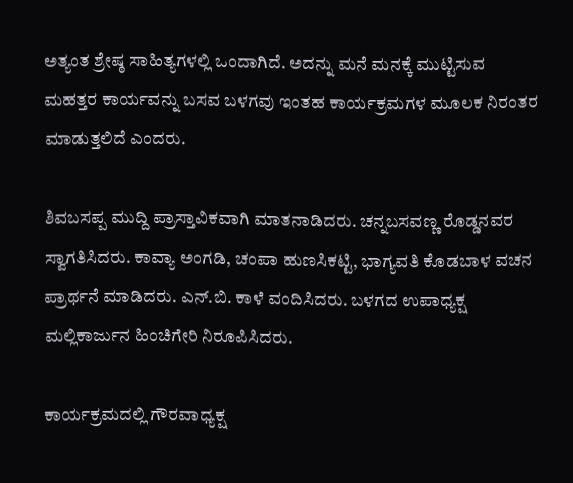ಅತ್ಯಂತ ಶ್ರೇಷ್ಠ ಸಾಹಿತ್ಯಗಳಲ್ಲಿ ಒಂದಾಗಿದೆ. ಅದನ್ನು ಮನೆ ಮನಕ್ಕೆ ಮುಟ್ಟಿಸುವ ಮಹತ್ತರ ಕಾರ್ಯವನ್ನು ಬಸವ ಬಳಗವು ಇಂತಹ ಕಾರ್ಯಕ್ರಮಗಳ ಮೂಲಕ ನಿರಂತರ ಮಾಡುತ್ತಲಿದೆ ಎಂದರು.

ಶಿವಬಸಪ್ಪ ಮುದ್ದಿ ಪ್ರಾಸ್ತಾವಿಕವಾಗಿ ಮಾತನಾಡಿದರು. ಚನ್ನಬಸವಣ್ಣ ರೊಡ್ಡನವರ ಸ್ವಾಗತಿಸಿದರು. ಕಾವ್ಯಾ ಅಂಗಡಿ, ಚಂಪಾ ಹುಣಸಿಕಟ್ಟಿ, ಭಾಗ್ಯವತಿ ಕೊಡಬಾಳ ವಚನ ಪ್ರಾರ್ಥನೆ ಮಾಡಿದರು. ಎನ್.ಬಿ. ಕಾಳೆ ವಂದಿಸಿದರು. ಬಳಗದ ಉಪಾಧ್ಯಕ್ಷ ಮಲ್ಲಿಕಾರ್ಜುನ ಹಿಂಚಿಗೇರಿ ನಿರೂಪಿಸಿದರು.

ಕಾರ್ಯಕ್ರಮದಲ್ಲಿ ಗೌರವಾಧ್ಯಕ್ಷ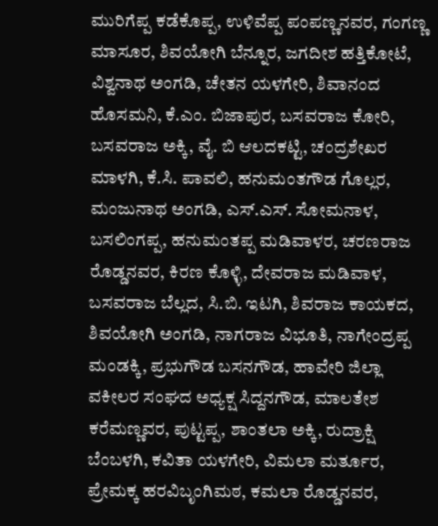ಮುರಿಗೆಪ್ಪ ಕಡೆಕೊಪ್ಪ, ಉಳಿವೆಪ್ಪ ಪಂಪಣ್ಣನವರ, ಗಂಗಣ್ಣ ಮಾಸೂರ, ಶಿವಯೋಗಿ ಬೆನ್ನೂರ, ಜಗದೀಶ ಹತ್ತಿಕೋಟೆ, ವಿಶ್ವನಾಥ ಅಂಗಡಿ, ಚೇತನ ಯಳಗೇರಿ, ಶಿವಾನಂದ ಹೊಸಮನಿ, ಕೆ.ಎಂ. ಬಿಜಾಪುರ, ಬಸವರಾಜ ಕೋರಿ, ಬಸವರಾಜ ಅಕ್ಕಿ, ವೈ. ಬಿ ಆಲದಕಟ್ಟಿ, ಚಂದ್ರಶೇಖರ ಮಾಳಗಿ, ಕೆ.ಸಿ. ಪಾವಲಿ, ಹನುಮಂತಗೌಡ ಗೊಲ್ಲರ, ಮಂಜುನಾಥ ಅಂಗಡಿ, ಎಸ್.ಎಸ್. ಸೋಮನಾಳ, ಬಸಲಿಂಗಪ್ಪ, ಹನುಮಂತಪ್ಪ ಮಡಿವಾಳರ, ಚರಣರಾಜ ರೊಡ್ಡನವರ, ಕಿರಣ ಕೊಳ್ಳಿ, ದೇವರಾಜ ಮಡಿವಾಳ, ಬಸವರಾಜ ಬೆಲ್ಲದ, ಸಿ.ಬಿ. ಇಟಗಿ, ಶಿವರಾಜ ಕಾಯಕದ, ಶಿವಯೋಗಿ ಅಂಗಡಿ, ನಾಗರಾಜ ವಿಭೂತಿ, ನಾಗೇಂದ್ರಪ್ಪ ಮಂಡಕ್ಕಿ, ಪ್ರಭುಗೌಡ ಬಸನಗೌಡ, ಹಾವೇರಿ ಜಿಲ್ಲಾ ವಕೀಲರ ಸಂಘದ ಅಧ್ಯಕ್ಷ ಸಿದ್ದನಗೌಡ, ಮಾಲತೇಶ ಕರೆಮಣ್ಣವರ, ಪುಟ್ಟಪ್ಪ, ಶಾಂತಲಾ ಅಕ್ಕಿ, ರುದ್ರಾಕ್ಷಿ ಬೆಂಬಳಗಿ, ಕವಿತಾ ಯಳಗೇರಿ, ವಿಮಲಾ ಮರ್ತೂರ, ಪ್ರೇಮಕ್ಕ ಹರವಿಬೃಂಗಿಮಠ, ಕಮಲಾ ರೊಡ್ಡನವರ,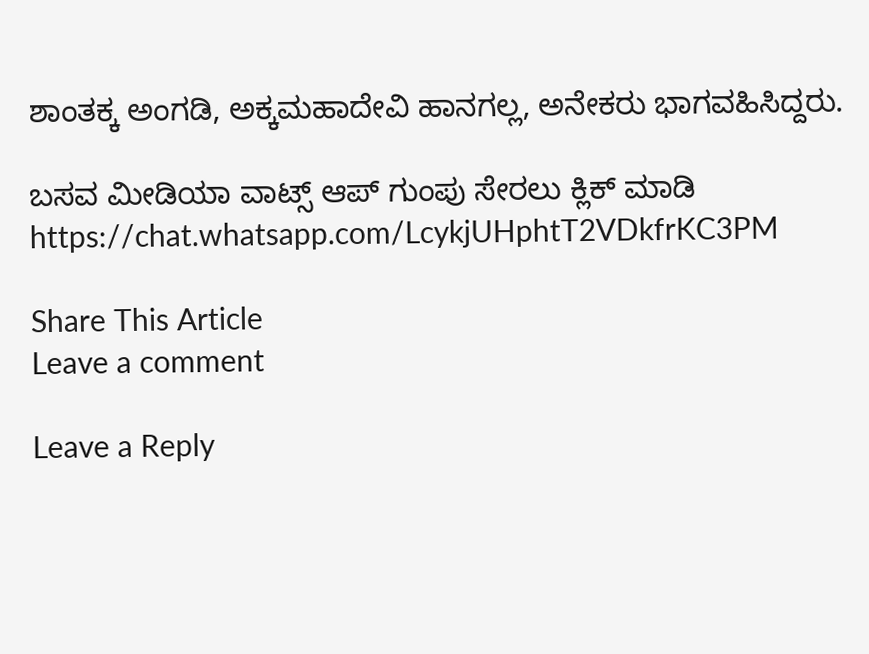ಶಾಂತಕ್ಕ ಅಂಗಡಿ, ಅಕ್ಕಮಹಾದೇವಿ ಹಾನಗಲ್ಲ, ಅನೇಕರು ಭಾಗವಹಿಸಿದ್ದರು.

ಬಸವ ಮೀಡಿಯಾ ವಾಟ್ಸ್ ಆಪ್ ಗುಂಪು ಸೇರಲು ಕ್ಲಿಕ್ ಮಾಡಿ
https://chat.whatsapp.com/LcykjUHphtT2VDkfrKC3PM

Share This Article
Leave a comment

Leave a Reply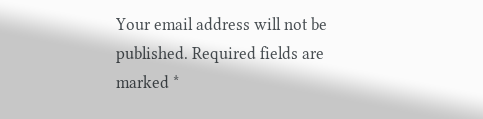Your email address will not be published. Required fields are marked *